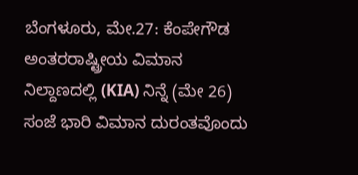ಬೆಂಗಳೂರು, ಮೇ.27: ಕೆಂಪೇಗೌಡ ಅಂತರರಾಷ್ಟ್ರೀಯ ವಿಮಾನ ನಿಲ್ದಾಣದಲ್ಲಿ (KIA) ನಿನ್ನೆ (ಮೇ 26) ಸಂಜೆ ಭಾರಿ ವಿಮಾನ ದುರಂತವೊಂದು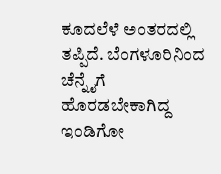ಕೂದಲೆಳೆ ಅಂತರದಲ್ಲಿ ತಪ್ಪಿದೆ. ಬೆಂಗಳೂರಿನಿಂದ ಚೆನ್ನೈಗೆ ಹೊರಡಬೇಕಾಗಿದ್ದ ಇಂಡಿಗೋ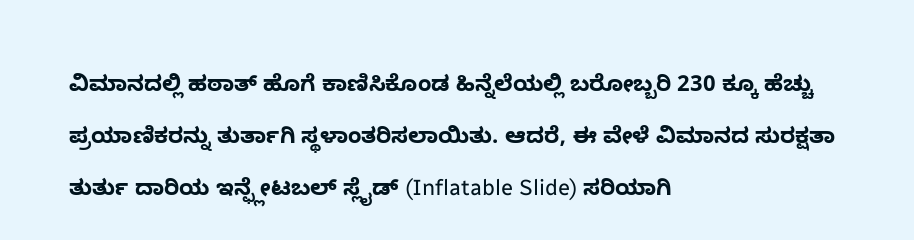ವಿಮಾನದಲ್ಲಿ ಹಠಾತ್ ಹೊಗೆ ಕಾಣಿಸಿಕೊಂಡ ಹಿನ್ನೆಲೆಯಲ್ಲಿ ಬರೋಬ್ಬರಿ 230 ಕ್ಕೂ ಹೆಚ್ಚು ಪ್ರಯಾಣಿಕರನ್ನು ತುರ್ತಾಗಿ ಸ್ಥಳಾಂತರಿಸಲಾಯಿತು. ಆದರೆ, ಈ ವೇಳೆ ವಿಮಾನದ ಸುರಕ್ಷತಾ ತುರ್ತು ದಾರಿಯ ಇನ್ಫ್ಲೇಟಬಲ್ ಸ್ಲೈಡ್ (Inflatable Slide) ಸರಿಯಾಗಿ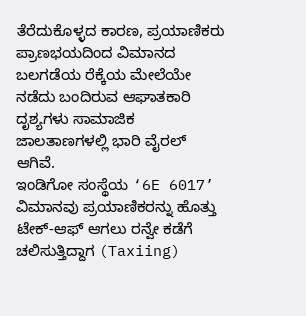ತೆರೆದುಕೊಳ್ಳದ ಕಾರಣ, ಪ್ರಯಾಣಿಕರು ಪ್ರಾಣಭಯದಿಂದ ವಿಮಾನದ ಬಲಗಡೆಯ ರೆಕ್ಕೆಯ ಮೇಲೆಯೇ ನಡೆದು ಬಂದಿರುವ ಆಘಾತಕಾರಿ ದೃಶ್ಯಗಳು ಸಾಮಾಜಿಕ ಜಾಲತಾಣಗಳಲ್ಲಿ ಭಾರಿ ವೈರಲ್ ಆಗಿವೆ.
ಇಂಡಿಗೋ ಸಂಸ್ಥೆಯ ‘6E 6017’ ವಿಮಾನವು ಪ್ರಯಾಣಿಕರನ್ನು ಹೊತ್ತು ಟೇಕ್-ಆಫ್ ಆಗಲು ರನ್ವೇ ಕಡೆಗೆ ಚಲಿಸುತ್ತಿದ್ದಾಗ (Taxiing)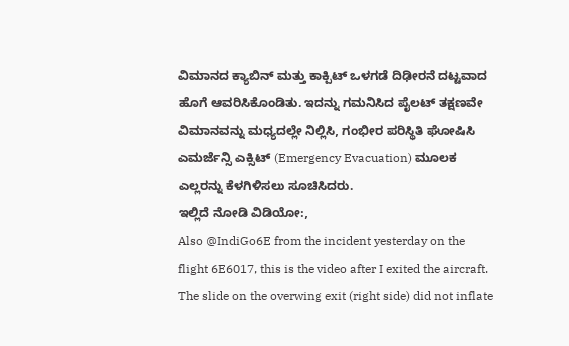ವಿಮಾನದ ಕ್ಯಾಬಿನ್ ಮತ್ತು ಕಾಕ್ಪಿಟ್ ಒಳಗಡೆ ದಿಢೀರನೆ ದಟ್ಟವಾದ ಹೊಗೆ ಆವರಿಸಿಕೊಂಡಿತು. ಇದನ್ನು ಗಮನಿಸಿದ ಪೈಲಟ್ ತಕ್ಷಣವೇ ವಿಮಾನವನ್ನು ಮಧ್ಯದಲ್ಲೇ ನಿಲ್ಲಿಸಿ, ಗಂಭೀರ ಪರಿಸ್ಥಿತಿ ಘೋಷಿಸಿ ಎಮರ್ಜೆನ್ಸಿ ಎಕ್ಸಿಟ್ (Emergency Evacuation) ಮೂಲಕ ಎಲ್ಲರನ್ನು ಕೆಳಗಿಳಿಸಲು ಸೂಚಿಸಿದರು.
ಇಲ್ಲಿದೆ ನೋಡಿ ವಿಡಿಯೋ:,
Also @IndiGo6E from the incident yesterday on the flight 6E6017, this is the video after I exited the aircraft. The slide on the overwing exit (right side) did not inflate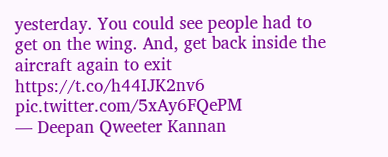yesterday. You could see people had to get on the wing. And, get back inside the aircraft again to exit https://t.co/h44IJK2nv6 pic.twitter.com/5xAy6FQePM
— Deepan Qweeter Kannan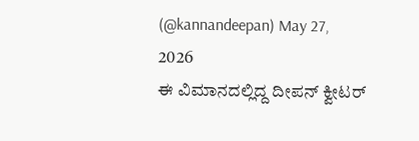(@kannandeepan) May 27, 2026
ಈ ವಿಮಾನದಲ್ಲಿದ್ದ ದೀಪನ್ ಕ್ವೀಟರ್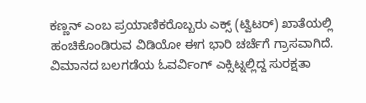ಕಣ್ಣನ್ ಎಂಬ ಪ್ರಯಾಣಿಕರೊಬ್ಬರು ಎಕ್ಸ್ (ಟ್ವಿಟರ್) ಖಾತೆಯಲ್ಲಿ ಹಂಚಿಕೊಂಡಿರುವ ವಿಡಿಯೋ ಈಗ ಭಾರಿ ಚರ್ಚೆಗೆ ಗ್ರಾಸವಾಗಿದೆ. ವಿಮಾನದ ಬಲಗಡೆಯ ಓವರ್ವಿಂಗ್ ಎಕ್ಸಿಟ್ನಲ್ಲಿದ್ದ ಸುರಕ್ಷತಾ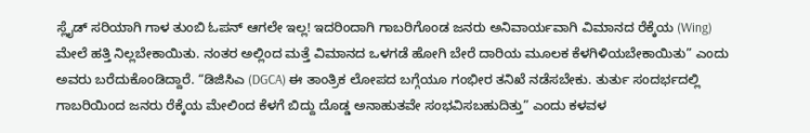ಸ್ಲೈಡ್ ಸರಿಯಾಗಿ ಗಾಳ ತುಂಬಿ ಓಪನ್ ಆಗಲೇ ಇಲ್ಲ! ಇದರಿಂದಾಗಿ ಗಾಬರಿಗೊಂಡ ಜನರು ಅನಿವಾರ್ಯವಾಗಿ ವಿಮಾನದ ರೆಕ್ಕೆಯ (Wing) ಮೇಲೆ ಹತ್ತಿ ನಿಲ್ಲಬೇಕಾಯಿತು. ನಂತರ ಅಲ್ಲಿಂದ ಮತ್ತೆ ವಿಮಾನದ ಒಳಗಡೆ ಹೋಗಿ ಬೇರೆ ದಾರಿಯ ಮೂಲಕ ಕೆಳಗಿಳಿಯಬೇಕಾಯಿತು” ಎಂದು ಅವರು ಬರೆದುಕೊಂಡಿದ್ದಾರೆ. “ಡಿಜಿಸಿಎ (DGCA) ಈ ತಾಂತ್ರಿಕ ಲೋಪದ ಬಗ್ಗೆಯೂ ಗಂಭೀರ ತನಿಖೆ ನಡೆಸಬೇಕು. ತುರ್ತು ಸಂದರ್ಭದಲ್ಲಿ ಗಾಬರಿಯಿಂದ ಜನರು ರೆಕ್ಕೆಯ ಮೇಲಿಂದ ಕೆಳಗೆ ಬಿದ್ದು ದೊಡ್ಡ ಅನಾಹುತವೇ ಸಂಭವಿಸಬಹುದಿತ್ತು” ಎಂದು ಕಳವಳ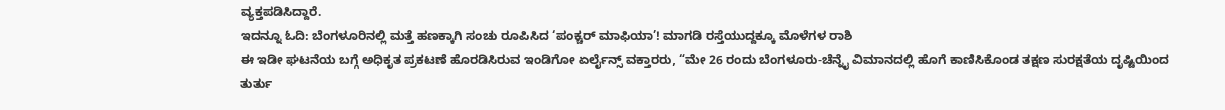ವ್ಯಕ್ತಪಡಿಸಿದ್ದಾರೆ.
ಇದನ್ನೂ ಓದಿ: ಬೆಂಗಳೂರಿನಲ್ಲಿ ಮತ್ತೆ ಹಣಕ್ಕಾಗಿ ಸಂಚು ರೂಪಿಸಿದ ‘ಪಂಕ್ಚರ್ ಮಾಫಿಯಾ’! ಮಾಗಡಿ ರಸ್ತೆಯುದ್ದಕ್ಕೂ ಮೊಳೆಗಳ ರಾಶಿ
ಈ ಇಡೀ ಘಟನೆಯ ಬಗ್ಗೆ ಅಧಿಕೃತ ಪ್ರಕಟಣೆ ಹೊರಡಿಸಿರುವ ಇಂಡಿಗೋ ಏರ್ಲೈನ್ಸ್ ವಕ್ತಾರರು, “ಮೇ 26 ರಂದು ಬೆಂಗಳೂರು-ಚೆನ್ನೈ ವಿಮಾನದಲ್ಲಿ ಹೊಗೆ ಕಾಣಿಸಿಕೊಂಡ ತಕ್ಷಣ ಸುರಕ್ಷತೆಯ ದೃಷ್ಟಿಯಿಂದ ತುರ್ತು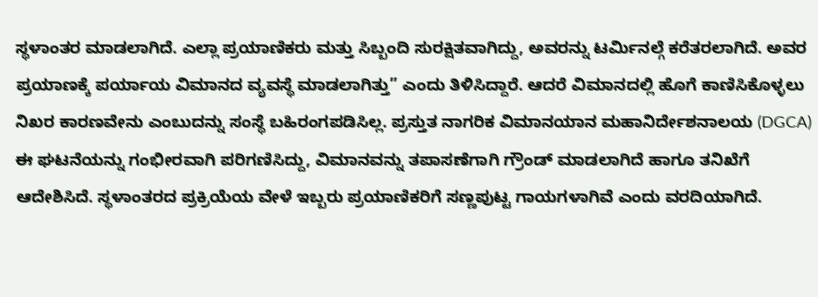ಸ್ಥಳಾಂತರ ಮಾಡಲಾಗಿದೆ. ಎಲ್ಲಾ ಪ್ರಯಾಣಿಕರು ಮತ್ತು ಸಿಬ್ಬಂದಿ ಸುರಕ್ಷಿತವಾಗಿದ್ದು, ಅವರನ್ನು ಟರ್ಮಿನಲ್ಗೆ ಕರೆತರಲಾಗಿದೆ. ಅವರ ಪ್ರಯಾಣಕ್ಕೆ ಪರ್ಯಾಯ ವಿಮಾನದ ವ್ಯವಸ್ಥೆ ಮಾಡಲಾಗಿತ್ತು” ಎಂದು ತಿಳಿಸಿದ್ದಾರೆ. ಆದರೆ ವಿಮಾನದಲ್ಲಿ ಹೊಗೆ ಕಾಣಿಸಿಕೊಳ್ಳಲು ನಿಖರ ಕಾರಣವೇನು ಎಂಬುದನ್ನು ಸಂಸ್ಥೆ ಬಹಿರಂಗಪಡಿಸಿಲ್ಲ. ಪ್ರಸ್ತುತ ನಾಗರಿಕ ವಿಮಾನಯಾನ ಮಹಾನಿರ್ದೇಶನಾಲಯ (DGCA) ಈ ಘಟನೆಯನ್ನು ಗಂಭೀರವಾಗಿ ಪರಿಗಣಿಸಿದ್ದು, ವಿಮಾನವನ್ನು ತಪಾಸಣೆಗಾಗಿ ಗ್ರೌಂಡ್ ಮಾಡಲಾಗಿದೆ ಹಾಗೂ ತನಿಖೆಗೆ ಆದೇಶಿಸಿದೆ. ಸ್ಥಳಾಂತರದ ಪ್ರಕ್ರಿಯೆಯ ವೇಳೆ ಇಬ್ಬರು ಪ್ರಯಾಣಿಕರಿಗೆ ಸಣ್ಣಪುಟ್ಟ ಗಾಯಗಳಾಗಿವೆ ಎಂದು ವರದಿಯಾಗಿದೆ.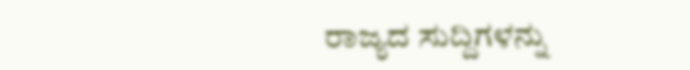ರಾಜ್ಯದ ಸುದ್ದಿಗಳನ್ನು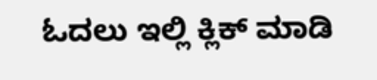ಓದಲು ಇಲ್ಲಿ ಕ್ಲಿಕ್ ಮಾಡಿ